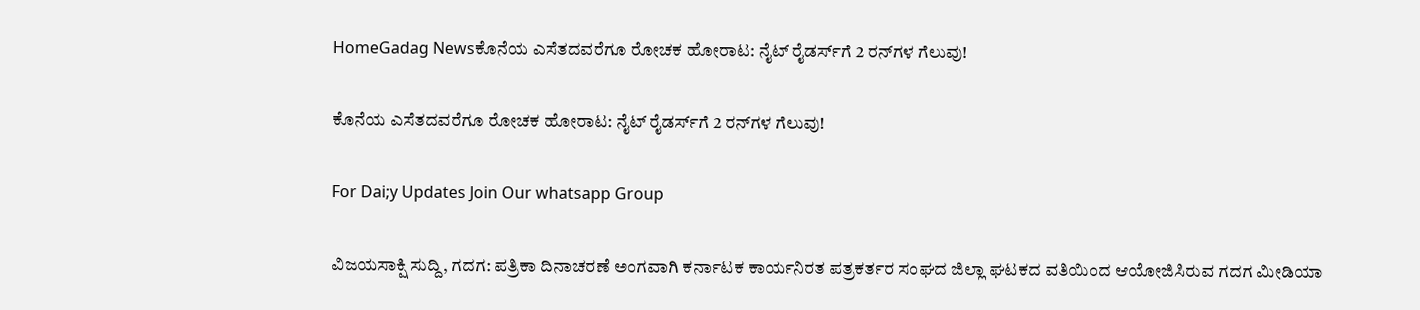HomeGadag Newsಕೊನೆಯ ಎಸೆತದವರೆಗೂ ರೋಚಕ ಹೋರಾಟ: ನೈಟ್ ರೈಡರ್ಸ್‌ಗೆ 2 ರನ್‌ಗಳ ಗೆಲುವು!

ಕೊನೆಯ ಎಸೆತದವರೆಗೂ ರೋಚಕ ಹೋರಾಟ: ನೈಟ್ ರೈಡರ್ಸ್‌ಗೆ 2 ರನ್‌ಗಳ ಗೆಲುವು!

For Dai;y Updates Join Our whatsapp Group

ವಿಜಯಸಾಕ್ಷಿ ಸುದ್ದಿ, ಗದಗ: ಪತ್ರಿಕಾ ದಿನಾಚರಣೆ ಅಂಗವಾಗಿ ಕರ್ನಾಟಕ ಕಾರ್ಯನಿರತ ಪತ್ರಕರ್ತರ ಸಂಘದ ಜಿಲ್ಲಾ ಘಟಕದ ವತಿಯಿಂದ ಆಯೋಜಿಸಿರುವ ಗದಗ ಮೀಡಿಯಾ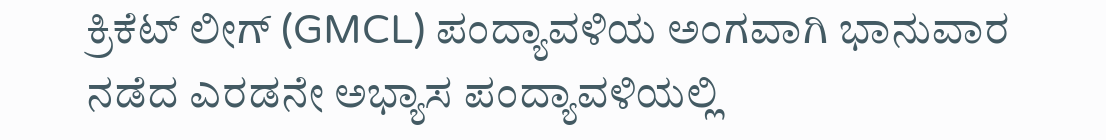ಕ್ರಿಕೆಟ್ ಲೀಗ್ (GMCL) ಪಂದ್ಯಾವಳಿಯ ಅಂಗವಾಗಿ ಭಾನುವಾರ ನಡೆದ ಎರಡನೇ ಅಭ್ಯಾಸ ಪಂದ್ಯಾವಳಿಯಲ್ಲಿ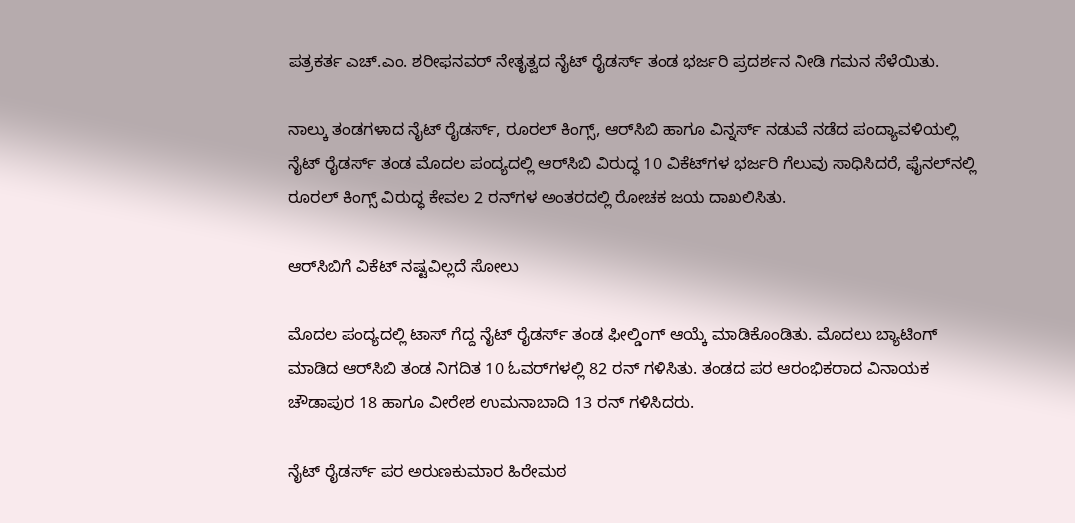ಪತ್ರಕರ್ತ ಎಚ್.ಎಂ. ಶರೀಫನವರ್ ನೇತೃತ್ವದ ನೈಟ್ ರೈಡರ್ಸ್ ತಂಡ ಭರ್ಜರಿ ಪ್ರದರ್ಶನ ನೀಡಿ ಗಮನ ಸೆಳೆಯಿತು.

ನಾಲ್ಕು ತಂಡಗಳಾದ ನೈಟ್ ರೈಡರ್ಸ್, ರೂರಲ್ ಕಿಂಗ್ಸ್, ಆರ್‌ಸಿಬಿ ಹಾಗೂ ವಿನ್ನರ್ಸ್ ನಡುವೆ ನಡೆದ ಪಂದ್ಯಾವಳಿಯಲ್ಲಿ ನೈಟ್ ರೈಡರ್ಸ್ ತಂಡ ಮೊದಲ ಪಂದ್ಯದಲ್ಲಿ ಆರ್‌ಸಿಬಿ ವಿರುದ್ಧ 10 ವಿಕೆಟ್‌ಗಳ ಭರ್ಜರಿ ಗೆಲುವು ಸಾಧಿಸಿದರೆ, ಫೈನಲ್‌ನಲ್ಲಿ ರೂರಲ್ ಕಿಂಗ್ಸ್ ವಿರುದ್ಧ ಕೇವಲ 2 ರನ್‌ಗಳ ಅಂತರದಲ್ಲಿ ರೋಚಕ ಜಯ ದಾಖಲಿಸಿತು.

ಆರ್‌ಸಿಬಿಗೆ ವಿಕೆಟ್‌ ನಷ್ಟವಿಲ್ಲದೆ ಸೋಲು

ಮೊದಲ ಪಂದ್ಯದಲ್ಲಿ ಟಾಸ್ ಗೆದ್ದ ನೈಟ್ ರೈಡರ್ಸ್ ತಂಡ ಫೀಲ್ಡಿಂಗ್ ಆಯ್ಕೆ ಮಾಡಿಕೊಂಡಿತು. ಮೊದಲು ಬ್ಯಾಟಿಂಗ್ ಮಾಡಿದ ಆರ್‌ಸಿಬಿ ತಂಡ ನಿಗದಿತ 10 ಓವರ್‌ಗಳಲ್ಲಿ 82 ರನ್ ಗಳಿಸಿತು. ತಂಡದ ಪರ ಆರಂಭಿಕರಾದ ವಿನಾಯಕ ಚೌಡಾಪುರ 18 ಹಾಗೂ ವೀರೇಶ ಉಮನಾಬಾದಿ 13 ರನ್ ಗಳಿಸಿದರು.

ನೈಟ್ ರೈಡರ್ಸ್ ಪರ ಅರುಣಕುಮಾರ ಹಿರೇಮಠ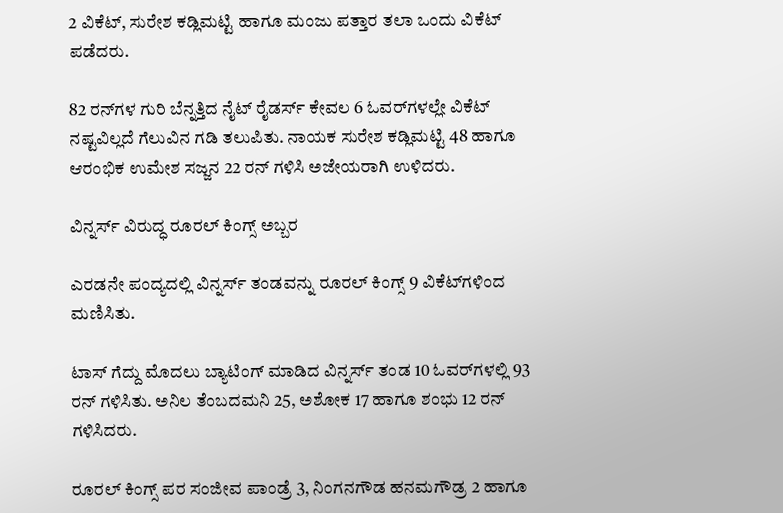2 ವಿಕೆಟ್, ಸುರೇಶ ಕಡ್ಲಿಮಟ್ಟಿ ಹಾಗೂ ಮಂಜು ಪತ್ತಾರ ತಲಾ ಒಂದು ವಿಕೆಟ್ ಪಡೆದರು.

82 ರನ್‌ಗಳ ಗುರಿ ಬೆನ್ನತ್ತಿದ ನೈಟ್ ರೈಡರ್ಸ್ ಕೇವಲ 6 ಓವರ್‌ಗಳಲ್ಲೇ ವಿಕೆಟ್ ನಷ್ಟವಿಲ್ಲದೆ ಗೆಲುವಿನ ಗಡಿ ತಲುಪಿತು. ನಾಯಕ ಸುರೇಶ ಕಡ್ಲಿಮಟ್ಟಿ 48 ಹಾಗೂ ಆರಂಭಿಕ ಉಮೇಶ ಸಜ್ಜನ 22 ರನ್ ಗಳಿಸಿ ಅಜೇಯರಾಗಿ ಉಳಿದರು.

ವಿನ್ನರ್ಸ್ ವಿರುದ್ಧ ರೂರಲ್ ಕಿಂಗ್ಸ್ ಅಬ್ಬರ

ಎರಡನೇ ಪಂದ್ಯದಲ್ಲಿ ವಿನ್ನರ್ಸ್ ತಂಡವನ್ನು ರೂರಲ್ ಕಿಂಗ್ಸ್ 9 ವಿಕೆಟ್‌ಗಳಿಂದ ಮಣಿಸಿತು.

ಟಾಸ್ ಗೆದ್ದು ಮೊದಲು ಬ್ಯಾಟಿಂಗ್ ಮಾಡಿದ ವಿನ್ನರ್ಸ್ ತಂಡ 10 ಓವರ್‌ಗಳಲ್ಲಿ 93 ರನ್ ಗಳಿಸಿತು. ಅನಿಲ ತೆಂಬದಮನಿ 25, ಅಶೋಕ 17 ಹಾಗೂ ಶಂಭು 12 ರನ್ ಗಳಿಸಿದರು.

ರೂರಲ್ ಕಿಂಗ್ಸ್ ಪರ ಸಂಜೀವ ಪಾಂಡ್ರೆ 3, ನಿಂಗನಗೌಡ ಹನಮಗೌಡ್ರ 2 ಹಾಗೂ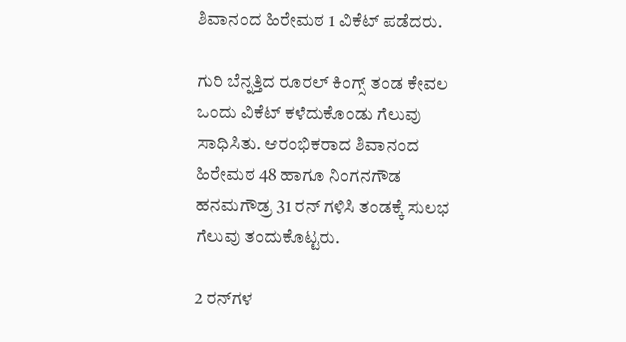ಶಿವಾನಂದ ಹಿರೇಮಠ 1 ವಿಕೆಟ್ ಪಡೆದರು.

ಗುರಿ ಬೆನ್ನತ್ತಿದ ರೂರಲ್ ಕಿಂಗ್ಸ್ ತಂಡ ಕೇವಲ ಒಂದು ವಿಕೆಟ್ ಕಳೆದುಕೊಂಡು ಗೆಲುವು ಸಾಧಿಸಿತು. ಆರಂಭಿಕರಾದ ಶಿವಾನಂದ ಹಿರೇಮಠ 48 ಹಾಗೂ ನಿಂಗನಗೌಡ ಹನಮಗೌಡ್ರ 31 ರನ್ ಗಳಿಸಿ ತಂಡಕ್ಕೆ ಸುಲಭ ಗೆಲುವು ತಂದುಕೊಟ್ಟರು.

2 ರನ್‌ಗಳ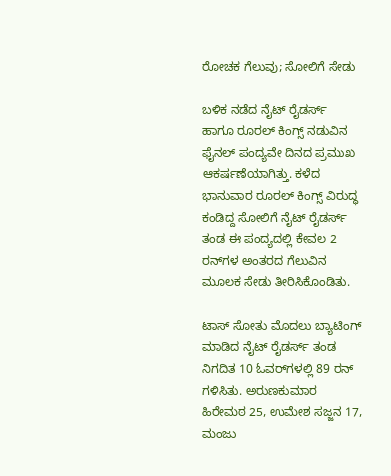ರೋಚಕ ಗೆಲುವು; ಸೋಲಿಗೆ ಸೇಡು

ಬಳಿಕ ನಡೆದ ನೈಟ್ ರೈಡರ್ಸ್ ಹಾಗೂ ರೂರಲ್ ಕಿಂಗ್ಸ್ ನಡುವಿನ ಫೈನಲ್ ಪಂದ್ಯವೇ ದಿನದ ಪ್ರಮುಖ ಆಕರ್ಷಣೆಯಾಗಿತ್ತು. ಕಳೆದ ಭಾನುವಾರ ರೂರಲ್ ಕಿಂಗ್ಸ್ ವಿರುದ್ಧ ಕಂಡಿದ್ದ ಸೋಲಿಗೆ ನೈಟ್ ರೈಡರ್ಸ್ ತಂಡ ಈ ಪಂದ್ಯದಲ್ಲಿ ಕೇವಲ 2 ರನ್‌ಗಳ ಅಂತರದ ಗೆಲುವಿನ ಮೂಲಕ ಸೇಡು ತೀರಿಸಿಕೊಂಡಿತು.

ಟಾಸ್ ಸೋತು ಮೊದಲು ಬ್ಯಾಟಿಂಗ್ ಮಾಡಿದ ನೈಟ್ ರೈಡರ್ಸ್ ತಂಡ ನಿಗದಿತ 10 ಓವರ್‌ಗಳಲ್ಲಿ 89 ರನ್ ಗಳಿಸಿತು. ಅರುಣಕುಮಾರ ಹಿರೇಮಠ 25, ಉಮೇಶ ಸಜ್ಜನ 17, ಮಂಜು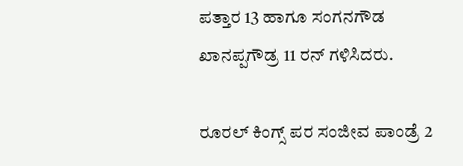ಪತ್ತಾರ 13 ಹಾಗೂ ಸಂಗನಗೌಡ ಖಾನಪ್ಪಗೌಡ್ರ 11 ರನ್ ಗಳಿಸಿದರು.

ರೂರಲ್ ಕಿಂಗ್ಸ್ ಪರ ಸಂಜೀವ ಪಾಂಡ್ರೆ 2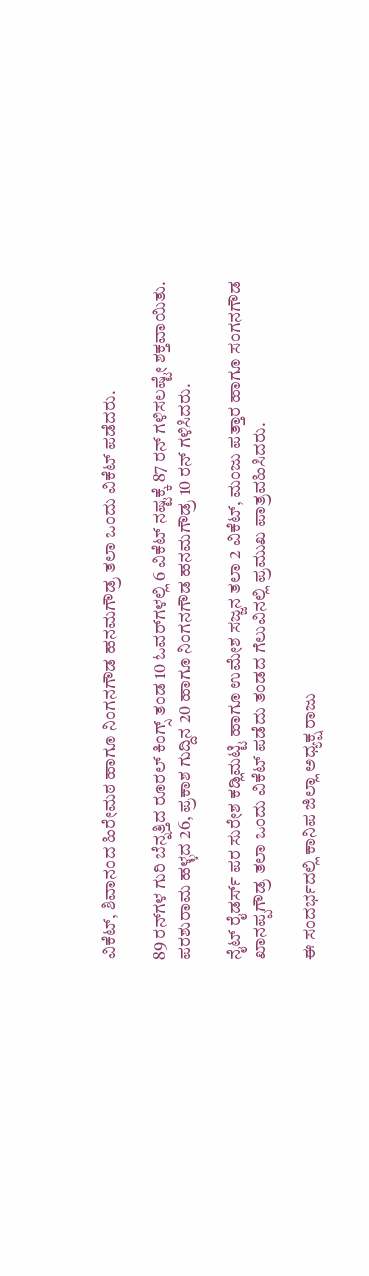ವಿಕೆಟ್, ಶಿವಾನಂದ ಹಿರೇಮಠ ಹಾಗೂ ನಿಂಗನಗೌಡ ಹನಮಗೌಡ್ರ ತಲಾ ಒಂದು ವಿಕೆಟ್ ಪಡೆದರು.

89 ರನ್‌ಗಳ ಗುರಿ ಬೆನ್ನತ್ತಿದ ರೂರಲ್ ಕಿಂಗ್ಸ್ ತಂಡ 10 ಓವರ್‌ಗಳಲ್ಲಿ 6 ವಿಕೆಟ್ ನಷ್ಟಕ್ಕೆ 87 ರನ್ ಗಳಿಸಲಷ್ಟೇ ಶಕ್ತವಾಯಿತು. ಪರಶುರಾಮ ಹಳ್ಳದ 26, ಪ್ರಕಾಶ ಗುದ್ದಿನ 20 ಹಾಗೂ ನಿಂಗನಗೌಡ ಹನಮಗೌಡ್ರ 10 ರನ್ ಗಳಿಸಿದರು.

ನೈಟ್ ರೈಡರ್ಸ್ ಪರ ಸುರೇಶ ಕಡ್ಲಿಮಟ್ಟಿ ಹಾಗೂ ಉಮೇಶ ಸಜ್ಜನ ತಲಾ 2 ವಿಕೆಟ್, ಮಂಜು ಪತ್ತಾರ ಹಾಗೂ ಸಂಗನಗೌಡ ಖಾನಪ್ಪಗೌಡ್ರ ತಲಾ ಒಂದು ವಿಕೆಟ್ ಪಡೆದು ತಂಡದ ಗೆಲುವಿನಲ್ಲಿ ಪ್ರಮುಖ ಪಾತ್ರವಹಿಸಿದರು.

ಈ ಸಂದರ್ಭದಲ್ಲಿ ಕಾನಿಪ ಜಿಲ್ಲಾ ಅಧ್ಯಕ್ಷ ರಾಜು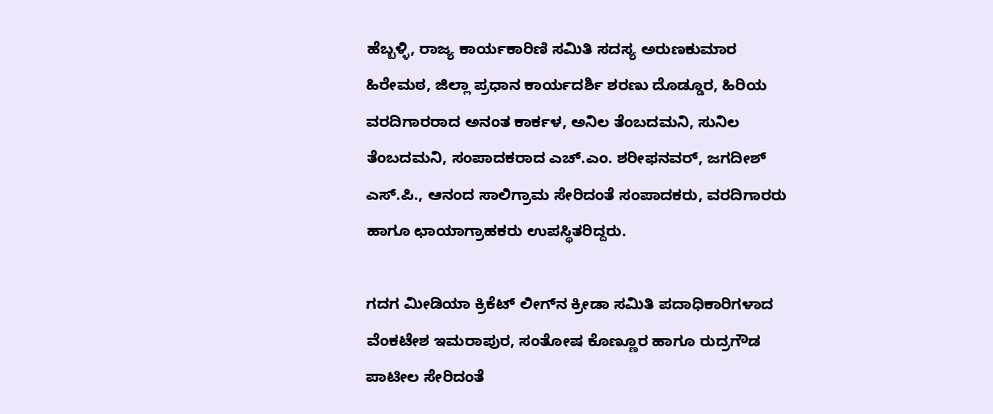ಹೆಬ್ಬಳ್ಳಿ, ರಾಜ್ಯ ಕಾರ್ಯಕಾರಿಣಿ ಸಮಿತಿ ಸದಸ್ಯ ಅರುಣಕುಮಾರ ಹಿರೇಮಠ, ಜಿಲ್ಲಾ ಪ್ರಧಾನ ಕಾರ್ಯದರ್ಶಿ ಶರಣು ದೊಡ್ಡೂರ, ಹಿರಿಯ ವರದಿಗಾರರಾದ ಅನಂತ ಕಾರ್ಕಳ, ಅನಿಲ ತೆಂಬದಮನಿ, ಸುನಿಲ ತೆಂಬದಮನಿ, ಸಂಪಾದಕರಾದ ಎಚ್.ಎಂ. ಶರೀಫನವರ್, ಜಗದೀಶ್ ಎಸ್.ಪಿ., ಆನಂದ ಸಾಲಿಗ್ರಾಮ ಸೇರಿದಂತೆ ಸಂಪಾದಕರು, ವರದಿಗಾರರು ಹಾಗೂ ಛಾಯಾಗ್ರಾಹಕರು ಉಪಸ್ಥಿತರಿದ್ದರು.

ಗದಗ ಮೀಡಿಯಾ ಕ್ರಿಕೆಟ್ ಲೀಗ್‌ನ ಕ್ರೀಡಾ ಸಮಿತಿ ಪದಾಧಿಕಾರಿಗಳಾದ ವೆಂಕಟೇಶ ಇಮರಾಪುರ, ಸಂತೋಷ ಕೊಣ್ಣೂರ ಹಾಗೂ ರುದ್ರಗೌಡ ಪಾಟೀಲ ಸೇರಿದಂತೆ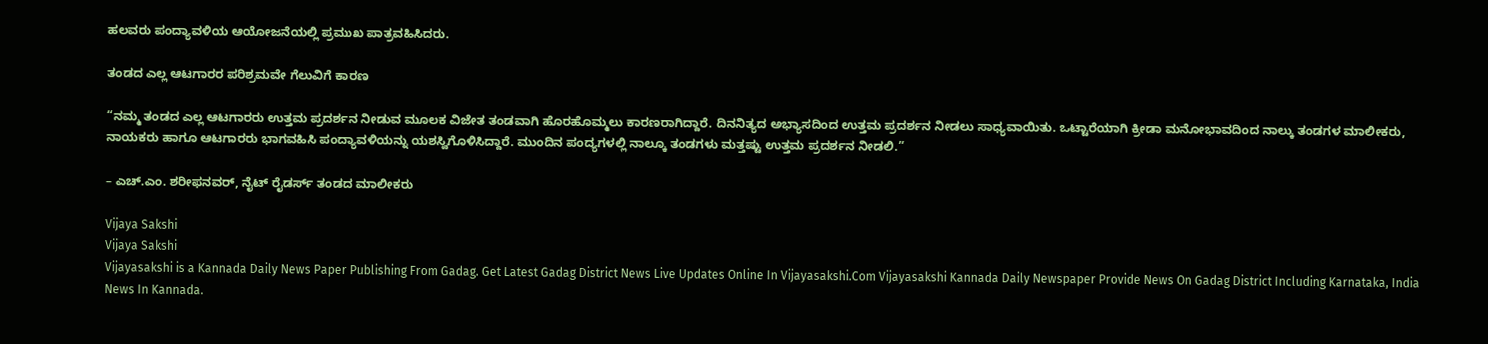ಹಲವರು ಪಂದ್ಯಾವಳಿಯ ಆಯೋಜನೆಯಲ್ಲಿ ಪ್ರಮುಖ ಪಾತ್ರವಹಿಸಿದರು.

ತಂಡದ ಎಲ್ಲ ಆಟಗಾರರ ಪರಿಶ್ರಮವೇ ಗೆಲುವಿಗೆ ಕಾರಣ

“ನಮ್ಮ ತಂಡದ ಎಲ್ಲ ಆಟಗಾರರು ಉತ್ತಮ ಪ್ರದರ್ಶನ ನೀಡುವ ಮೂಲಕ ವಿಜೇತ ತಂಡವಾಗಿ ಹೊರಹೊಮ್ಮಲು ಕಾರಣರಾಗಿದ್ದಾರೆ. ದಿನನಿತ್ಯದ ಅಭ್ಯಾಸದಿಂದ ಉತ್ತಮ ಪ್ರದರ್ಶನ ನೀಡಲು ಸಾಧ್ಯವಾಯಿತು. ಒಟ್ಟಾರೆಯಾಗಿ ಕ್ರೀಡಾ ಮನೋಭಾವದಿಂದ ನಾಲ್ಕು ತಂಡಗಳ ಮಾಲೀಕರು, ನಾಯಕರು ಹಾಗೂ ಆಟಗಾರರು ಭಾಗವಹಿಸಿ ಪಂದ್ಯಾವಳಿಯನ್ನು ಯಶಸ್ವಿಗೊಳಿಸಿದ್ದಾರೆ. ಮುಂದಿನ ಪಂದ್ಯಗಳಲ್ಲಿ ನಾಲ್ಕೂ ತಂಡಗಳು ಮತ್ತಷ್ಟು ಉತ್ತಮ ಪ್ರದರ್ಶನ ನೀಡಲಿ.”

– ಎಚ್.ಎಂ. ಶರೀಫನವರ್, ನೈಟ್ ರೈಡರ್ಸ್ ತಂಡದ ಮಾಲೀಕರು

Vijaya Sakshi
Vijaya Sakshi
Vijayasakshi is a Kannada Daily News Paper Publishing From Gadag. Get Latest Gadag District News Live Updates Online In Vijayasakshi.Com Vijayasakshi Kannada Daily Newspaper Provide News On Gadag District Including Karnataka, India News In Kannada.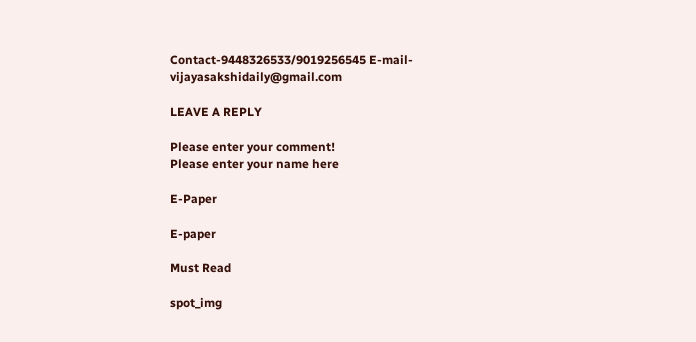Contact-9448326533/9019256545 E-mail-vijayasakshidaily@gmail.com

LEAVE A REPLY

Please enter your comment!
Please enter your name here

E-Paper

E-paper

Must Read

spot_img